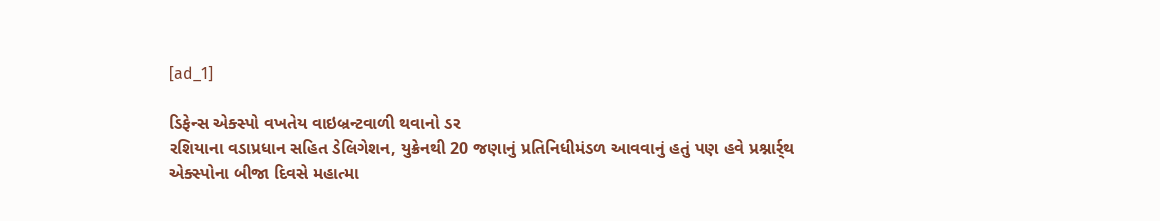[ad_1]

ડિફેન્સ એક્સ્પો વખતેય વાઇબ્રન્ટવાળી થવાનો ડર
રશિયાના વડાપ્રધાન સહિત ડેલિગેશન, યુક્રેનથી 20 જણાનું પ્રતિનિધીમંડળ આવવાનું હતું પણ હવે પ્રશ્નાર્ર્થ
એક્સ્પોના બીજા દિવસે મહાત્મા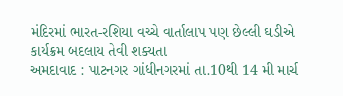મંદિરમાં ભારત-રશિયા વચ્ચે વાર્તાલાપ પણ છેલ્લી ઘડીએ કાર્યક્રમ બદલાય તેવી શક્યતા
અમદાવાદ : પાટનગર ગાંધીનગરમાં તા.10થી 14 મી માર્ચ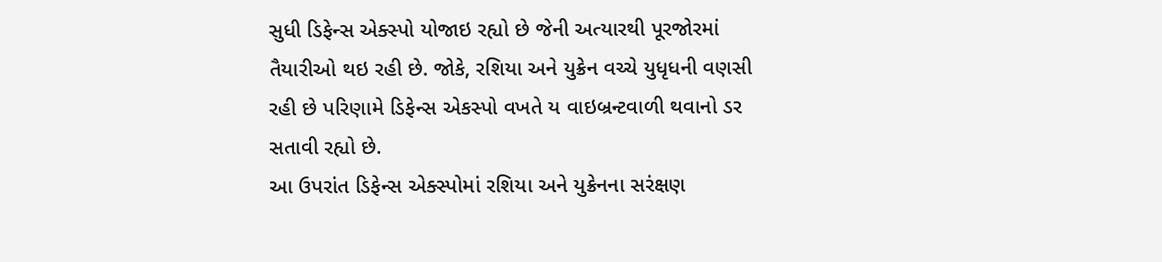સુધી ડિફેન્સ એક્સ્પો યોજાઇ રહ્યો છે જેની અત્યારથી પૂરજોરમાં તૈયારીઓ થઇ રહી છે. જોકે, રશિયા અને યુક્રેન વચ્ચે યુધૃધની વણસી રહી છે પરિણામે ડિફેન્સ એકસ્પો વખતે ય વાઇબ્રન્ટવાળી થવાનો ડર સતાવી રહ્યો છે.
આ ઉપરાંત ડિફેન્સ એક્સ્પોમાં રશિયા અને યુક્રેનના સરંક્ષણ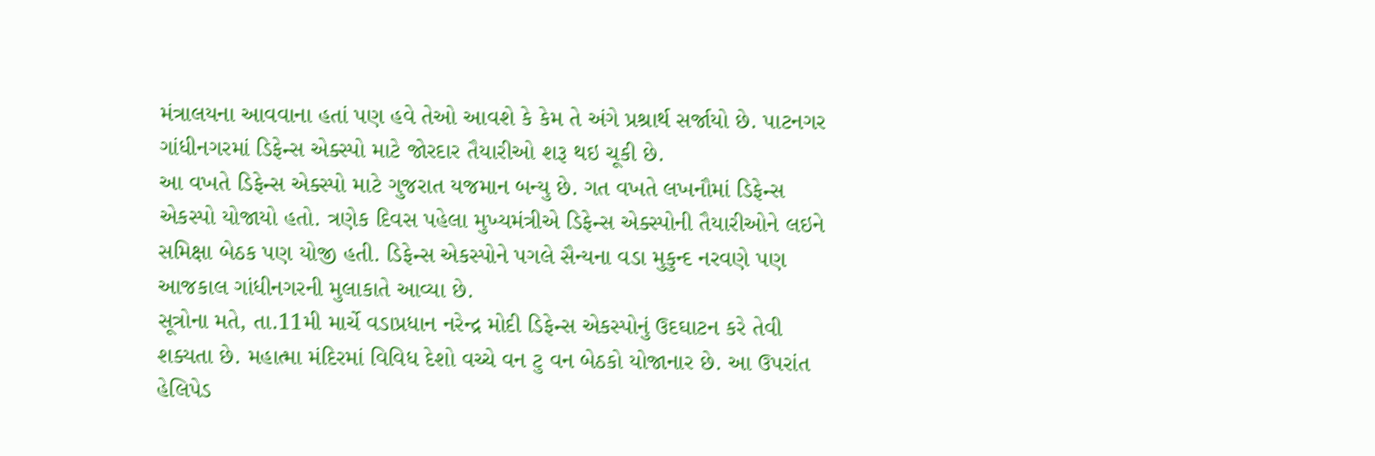મંત્રાલયના આવવાના હતાં પણ હવે તેઓ આવશે કે કેમ તે અંગે પ્રશ્રાર્થ સર્જાયો છે. પાટનગર ગાંધીનગરમાં ડિફેન્સ એક્સ્પો માટે જોરદાર તૈયારીઓ શરૂ થઇ ચૂકી છે.
આ વખતે ડિફેન્સ એક્સ્પો માટે ગુજરાત યજમાન બન્યુ છે. ગત વખતે લખનૌમાં ડિફેન્સ એકસ્પો યોજાયો હતો. ત્રણેક દિવસ પહેલા મુખ્યમંત્રીએ ડિફેન્સ એક્સ્પોની તૈયારીઓને લઇને સમિક્ષા બેઠક પણ યોજી હતી. ડિફેન્સ એકસ્પોને પગલે સૈન્યના વડા મુકુન્દ નરવણે પણ આજકાલ ગાંધીનગરની મુલાકાતે આવ્યા છે.
સૂત્રોના મતે, તા.11મી માર્ચે વડાપ્રધાન નરેન્દ્ર મોદી ડિફેન્સ એકસ્પોનું ઉદઘાટન કરે તેવી શક્યતા છે. મહાત્મા મંદિરમાં વિવિધ દેશો વચ્ચે વન ટુ વન બેઠકો યોજાનાર છે. આ ઉપરાંત હેલિપેડ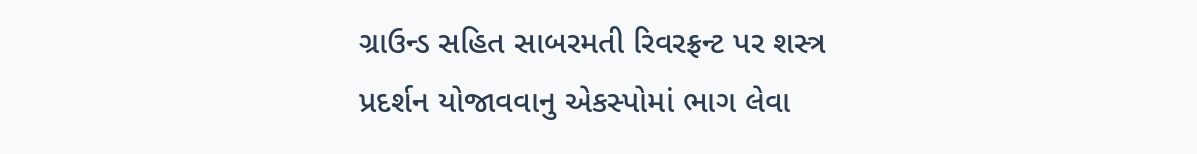ગ્રાઉન્ડ સહિત સાબરમતી રિવરફ્રન્ટ પર શસ્ત્ર પ્રદર્શન યોજાવવાનુ એકસ્પોમાં ભાગ લેવા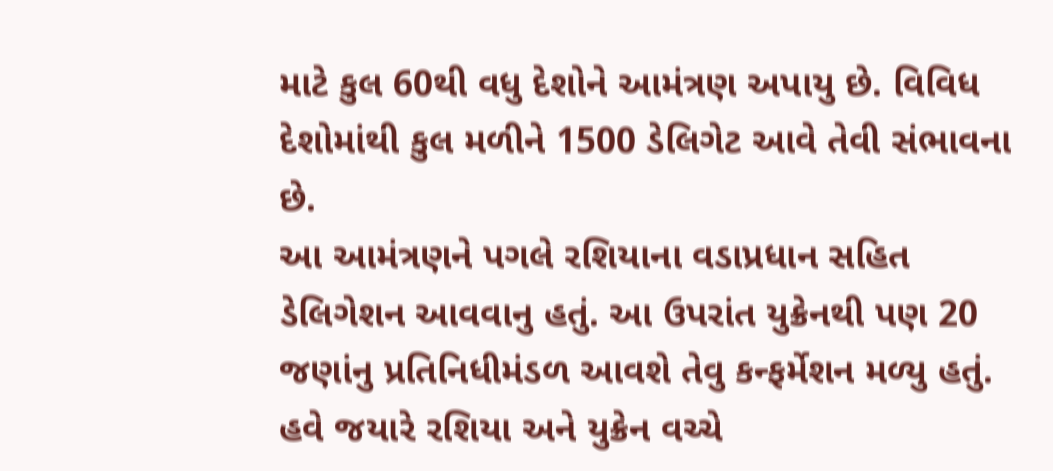માટે કુલ 60થી વધુ દેશોને આમંત્રણ અપાયુ છે. વિવિધ દેશોમાંથી કુલ મળીને 1500 ડેલિગેટ આવે તેવી સંભાવના છે.
આ આમંત્રણને પગલે રશિયાના વડાપ્રધાન સહિત ડેલિગેશન આવવાનુ હતું. આ ઉપરાંત યુક્રેનથી પણ 20 જણાંનુ પ્રતિનિધીમંડળ આવશે તેવુ કન્ફર્મેશન મળ્યુ હતું. હવે જયારે રશિયા અને યુક્રેન વચ્ચે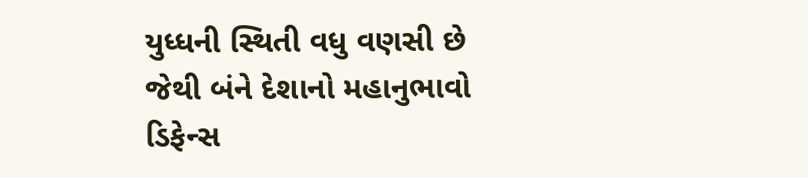યુધ્ધની સ્થિતી વધુ વણસી છે જેથી બંને દેશાનો મહાનુભાવો ડિફેન્સ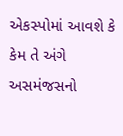એકસ્પોમાં આવશે કે કેમ તે અંગે અસમંજસનો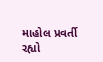માહોલ પ્રવર્તી રહ્યો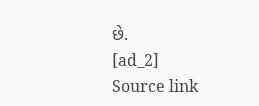છે.
[ad_2]
Source link